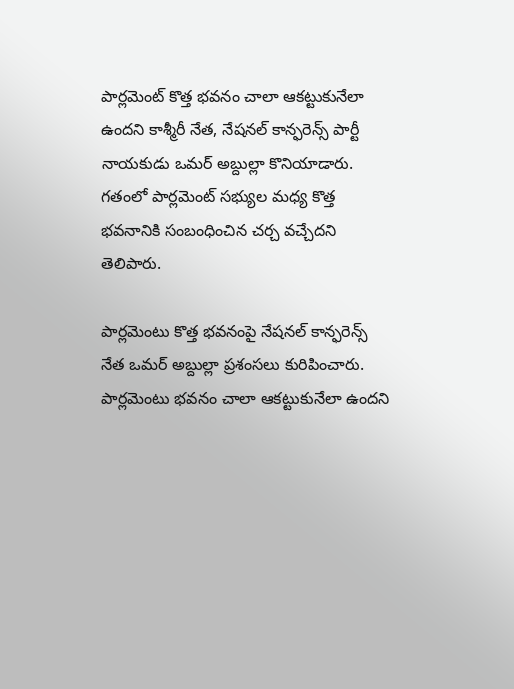పార్లమెంట్ కొత్త భవనం చాలా ఆకట్టుకునేలా ఉందని కాశ్మీరీ నేత, నేషనల్ కాన్ఫరెన్స్ పార్టీ నాయకుడు ఒమర్ అబ్దుల్లా కొనియాడారు. గతంలో పార్లమెంట్ సభ్యుల మధ్య కొత్త భవనానికి సంబంధించిన చర్చ వచ్చేదని తెలిపారు.

పార్లమెంటు కొత్త భవనంపై నేషనల్ కాన్ఫరెన్స్ నేత ఒమర్ అబ్దుల్లా ప్రశంసలు కురిపించారు. పార్లమెంటు భవనం చాలా ఆకట్టుకునేలా ఉందని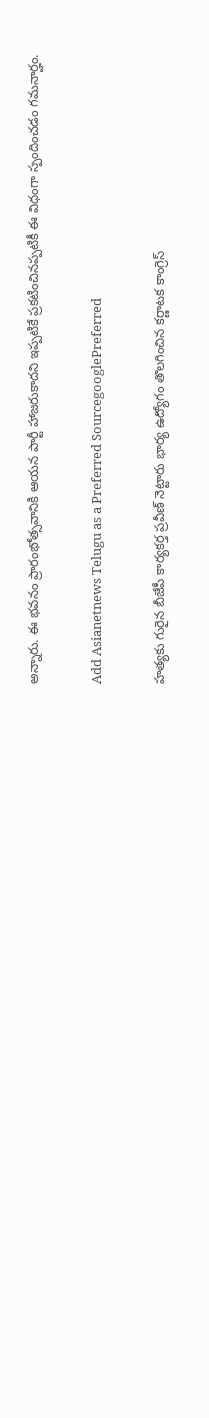అన్నారు. ఈ భవనం ప్రారంభోత్సవానికి ఆయన పార్టీ హాజరుకాదని ఇప్పటికే ప్రకటించినప్పటికీ ఈ విధంగా స్పందించడం గమనార్హం.

Add Asianetnews Telugu as a Preferred SourcegooglePreferred

హత్యకు గురైన బీజేపీ కార్యకర్త ప్రవీణ్ నెట్టారు భార్య ఉద్యోగం తొలగించిన కర్ణాటక కాంగ్రెస్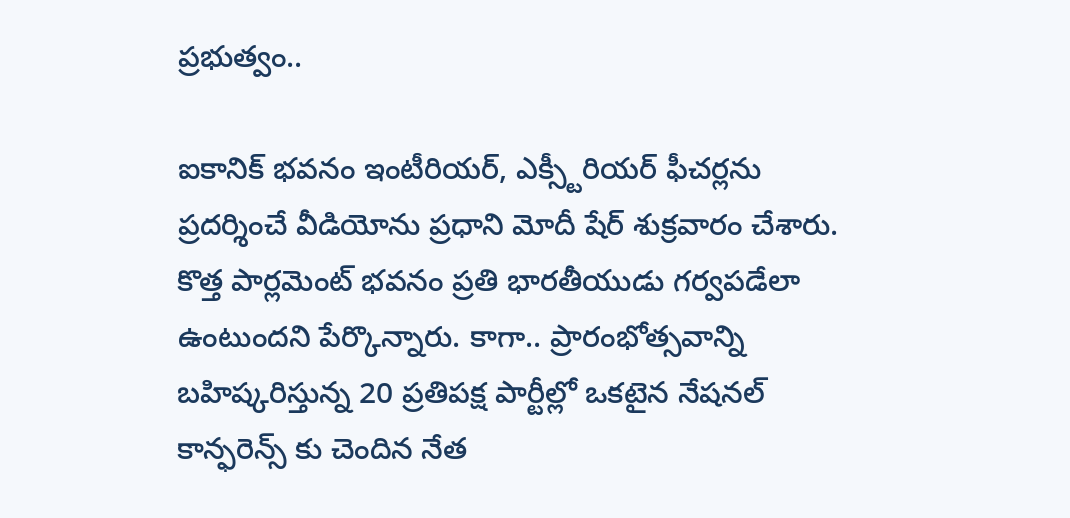ప్రభుత్వం..

ఐకానిక్ భవనం ఇంటీరియర్, ఎక్స్టీరియర్ ఫీచర్లను ప్రదర్శించే వీడియోను ప్రధాని మోదీ షేర్ శుక్రవారం చేశారు. కొత్త పార్లమెంట్ భవనం ప్రతి భారతీయుడు గర్వపడేలా ఉంటుందని పేర్కొన్నారు. కాగా.. ప్రారంభోత్సవాన్ని బహిష్కరిస్తున్న 20 ప్రతిపక్ష పార్టీల్లో ఒకటైన నేషనల్ కాన్ఫరెన్స్ కు చెందిన నేత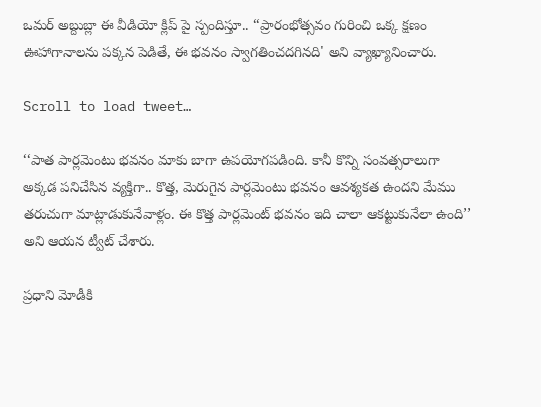ఒమర్ అబ్దుబ్లా ఈ వీడియో క్లిప్ పై స్పందిస్తూ.. ‘‘ప్రారంభోత్సవం గురించి ఒక్క క్షణం ఊహాగానాలను పక్కన పెడితే, ఈ భవనం స్వాగతించదగినది' అని వ్యాఖ్యానించారు.

Scroll to load tweet…

‘‘పాత పార్లమెంటు భవనం మాకు బాగా ఉపయోగపడింది. కానీ కొన్ని సంవత్సరాలుగా అక్కడ పనిచేసిన వ్యక్తిగా.. కొత్త, మెరుగైన పార్లమెంటు భవనం ఆవశ్యకత ఉందని మేము తరుచుగా మాట్లాడుకునేవాళ్లం. ఈ కొత్త పార్లమెంట్ భవనం ఇది చాలా ఆకట్టుకునేలా ఉంది’’ అని ఆయన ట్వీట్ చేశారు.

ప్రధాని మోడీకి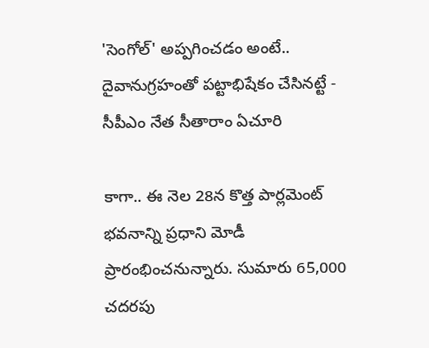'సెంగోల్' అప్పగించడం అంటే.. దైవానుగ్రహంతో పట్టాభిషేకం చేసినట్టే - సీపీఎం నేత సీతారాం ఏచూరి

కాగా.. ఈ నెల 28న కొత్త పార్లమెంట్ భవనాన్ని ప్రధాని మోడీ ప్రారంభించనున్నారు. సుమారు 65,000 చదరపు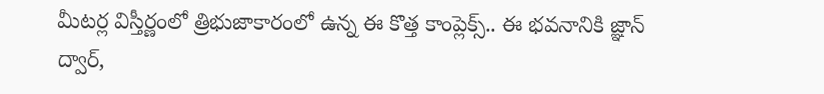మీటర్ల విస్తీర్ణంలో త్రిభుజాకారంలో ఉన్న ఈ కొత్త కాంప్లెక్స్.. ఈ భవనానికి జ్ఞాన్ ద్వార్,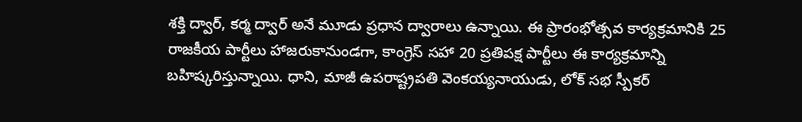శక్తి ద్వార్, కర్మ ద్వార్ అనే మూడు ప్రధాన ద్వారాలు ఉన్నాయి. ఈ ప్రారంభోత్సవ కార్యక్రమానికి 25 రాజకీయ పార్టీలు హాజరుకానుండగా, కాంగ్రెస్ సహా 20 ప్రతిపక్ష పార్టీలు ఈ కార్యక్రమాన్ని బహిష్కరిస్తున్నాయి. ధాని, మాజీ ఉపరాష్ట్రపతి వెంకయ్యనాయుడు, లోక్ సభ స్పీకర్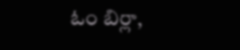ఓం బిర్లా,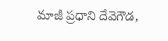మాజీ ప్రధాని దేవెగౌడ,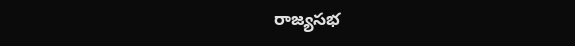రాజ్యసభ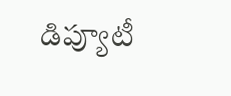డిప్యూటీ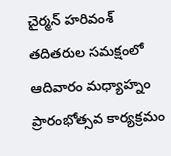చైర్మన్ హరివంశ్ తదితరుల సమక్షంలో ఆదివారం మధ్యాహ్నం ప్రారంభోత్సవ కార్యక్రమం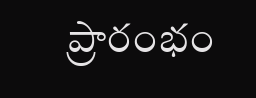ప్రారంభం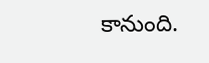కానుంది.